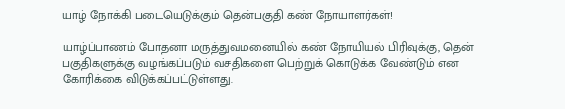யாழ் நோக்கி படையெடுக்கும் தென்பகுதி கண் நோயாளர்கள்!

யாழ்ப்பாணம் போதனா மருத்துவமனையில் கண் நோயியல் பிரிவுக்கு, தென் பகுதிகளுக்கு வழங்கப்படும் வசதிகளை பெற்றுக் கொடுக்க வேண்டும் என கோரிக்கை விடுக்கப்பட்டுள்ளது.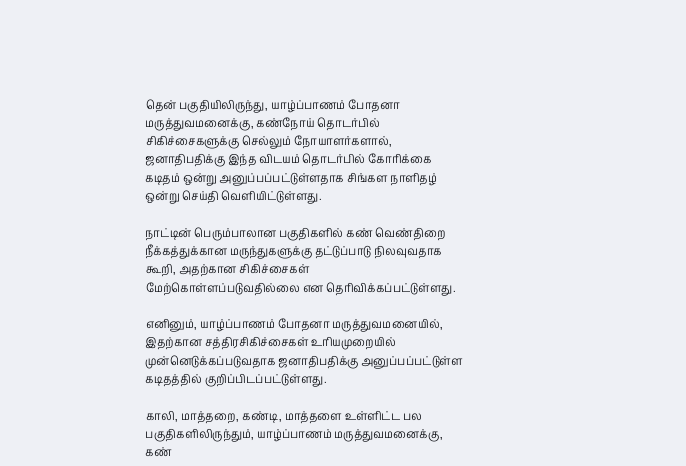தென் பகுதியிலிருந்து, யாழ்ப்பாணம் போதனா மருத்துவமனைக்கு, கண்நோய் தொடர்பில் சிகிச்சைகளுக்கு செல்லும் நோயாளர்களால், ஜனாதிபதிக்கு இந்த விடயம் தொடர்பில் கோரிக்கை கடிதம் ஒன்று அனுப்பப்பட்டுள்ளதாக சிங்கள நாளிதழ் ஒன்று செய்தி வெளியிட்டுள்ளது.

நாட்டின் பெரும்பாலான பகுதிகளில் கண் வெண்திறை நீக்கத்துக்கான மருந்துகளுக்கு தட்டுப்பாடு நிலவுவதாக கூறி, அதற்கான சிகிச்சைகள் மேற்கொள்ளப்படுவதில்லை என தெரிவிக்கப்பட்டுள்ளது.

எனினும், யாழ்ப்பாணம் போதனா மருத்துவமனையில், இதற்கான சத்திரசிகிச்சைகள் உரியமுறையில் முன்னெடுக்கப்படுவதாக ஜனாதிபதிக்கு அனுப்பப்பட்டுள்ள கடிதத்தில் குறிப்பிடப்பட்டுள்ளது.

காலி, மாத்தறை, கண்டி, மாத்தளை உள்ளிட்ட பல பகுதிகளிலிருந்தும், யாழ்ப்பாணம் மருத்துவமனைக்கு, கண்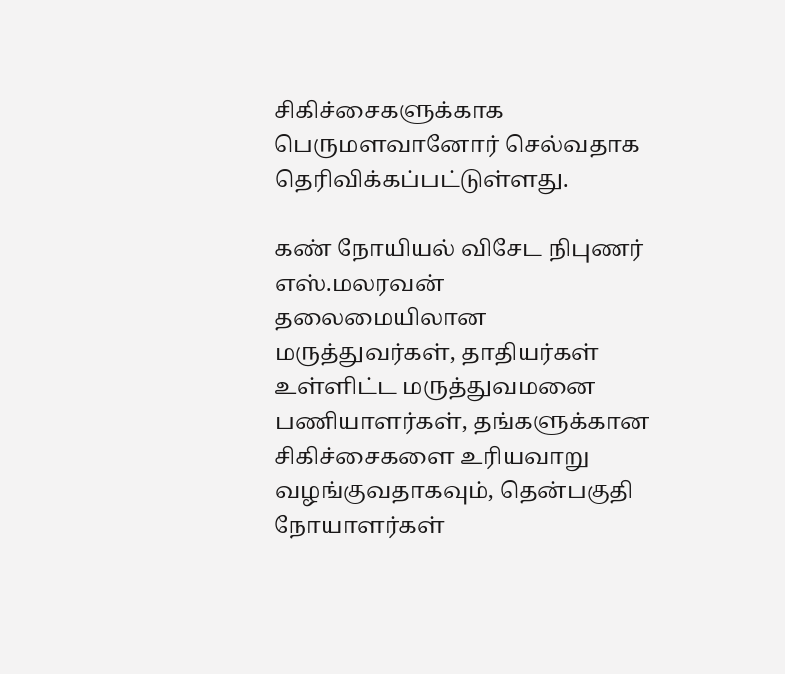சிகிச்சைகளுக்காக பெருமளவானோர் செல்வதாக தெரிவிக்கப்பட்டுள்ளது.

கண் நோயியல் விசேட நிபுணர் எஸ்.மலரவன் தலைமையிலான மருத்துவர்கள், தாதியர்கள் உள்ளிட்ட மருத்துவமனை பணியாளர்கள், தங்களுக்கான சிகிச்சைகளை உரியவாறு வழங்குவதாகவும், தென்பகுதி நோயாளர்கள்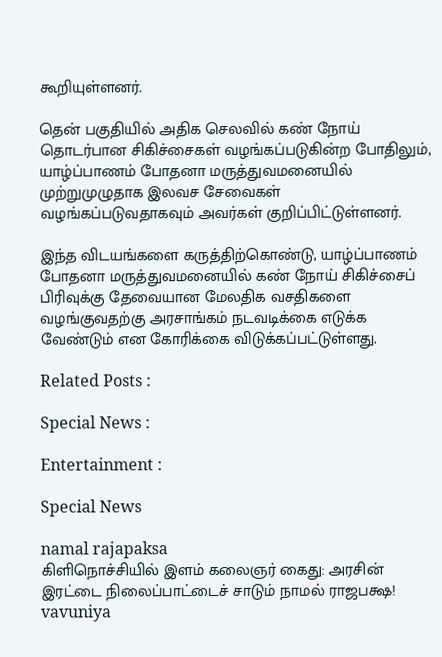கூறியுள்ளனர்.

தென் பகுதியில் அதிக செலவில் கண் நோய் தொடர்பான சிகிச்சைகள் வழங்கப்படுகின்ற போதிலும், யாழ்ப்பாணம் போதனா மருத்துவமனையில் முற்றுமுழுதாக இலவச சேவைகள் வழங்கப்படுவதாகவும் அவர்கள் குறிப்பிட்டுள்ளனர்.

இந்த விடயங்களை கருத்திற்கொண்டு, யாழ்ப்பாணம் போதனா மருத்துவமனையில் கண் நோய் சிகிச்சைப் பிரிவுக்கு தேவையான மேலதிக வசதிகளை வழங்குவதற்கு அரசாங்கம் நடவடிக்கை எடுக்க வேண்டும் என கோரிக்கை விடுக்கப்பட்டுள்ளது.

Related Posts :

Special News :

Entertainment :

Special News

namal rajapaksa
கிளிநொச்சியில் இளம் கலைஞர் கைது: அரசின் இரட்டை நிலைப்பாட்டைச் சாடும் நாமல் ராஜபக்ஷ!
vavuniya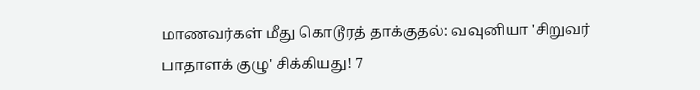மாணவர்கள் மீது கொடூரத் தாக்குதல்: வவுனியா 'சிறுவர் பாதாளக் குழு' சிக்கியது! 7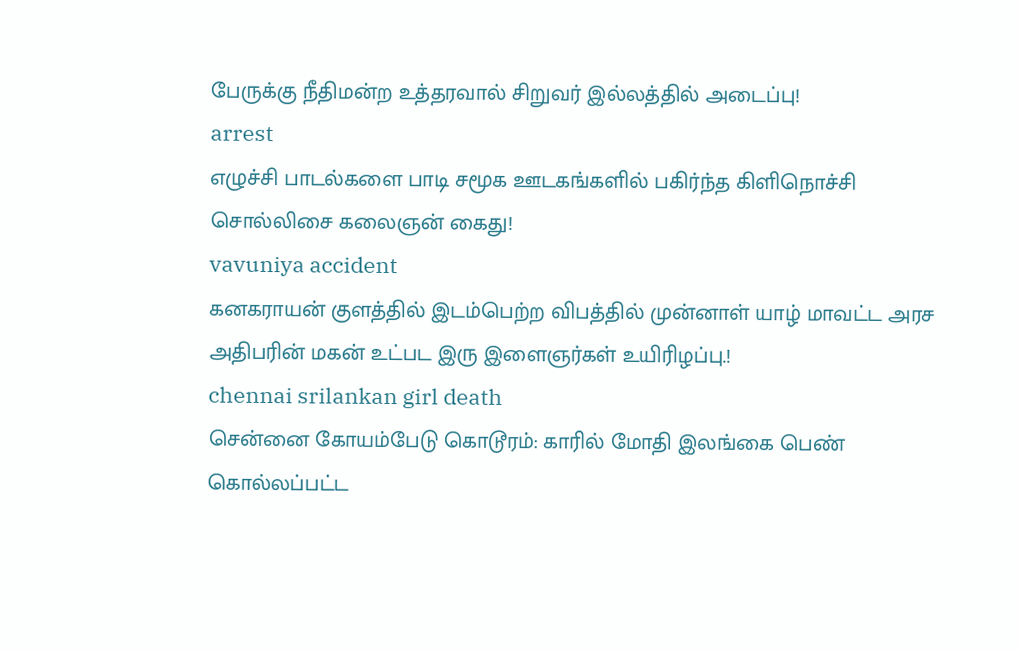பேருக்கு நீதிமன்ற உத்தரவால் சிறுவர் இல்லத்தில் அடைப்பு!
arrest
எழுச்சி பாடல்களை பாடி சமூக ஊடகங்களில் பகிர்ந்த கிளிநொச்சி சொல்லிசை கலைஞன் கைது!
vavuniya accident
கனகராயன் குளத்தில் இடம்பெற்ற விபத்தில் முன்னாள் யாழ் மாவட்ட அரச அதிபரின் மகன் உட்பட இரு இளைஞர்கள் உயிரிழப்பு.!
chennai srilankan girl death
சென்னை கோயம்பேடு கொடூரம்: காரில் மோதி இலங்கை பெண் கொல்லப்பட்ட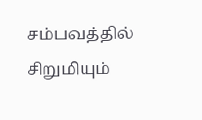சம்பவத்தில் சிறுமியும்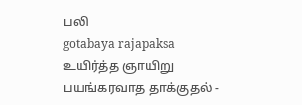பலி
gotabaya rajapaksa
உயிர்த்த ஞாயிறு பயங்கரவாத தாக்குதல் -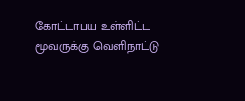கோட்டாபய உள்ளிட்ட மூவருக்கு வெளிநாட்டு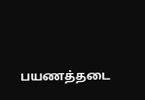பயணத்தடை